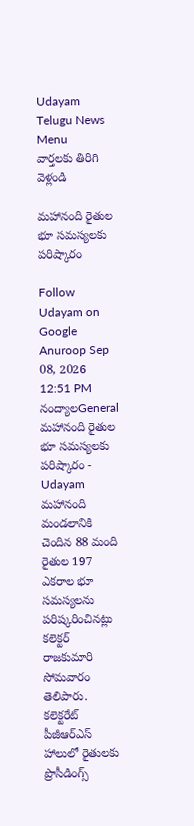Udayam Telugu News
Menu
వార్తలకు తిరిగి వెళ్లండి

మహానంది రైతుల భూ సమస్యలకు పరిష్కారం

Follow Udayam on Google
Anuroop Sep 08, 2026 12:51 PM నంద్యాలGeneral
మహానంది రైతుల భూ సమస్యలకు పరిష్కారం - Udayam
మహానంది మండలానికి చెందిన 88 మంది రైతుల 197 ఎకరాల భూ సమస్యలను పరిష్కరించినట్లు కలెక్టర్‌ రాజకుమారి సోమవారం తెలిపారు. కలెక్టరేట్‌ పీజీఆర్‌ఎస్‌ హాలులో రైతులకు ప్రొసీడింగ్స్‌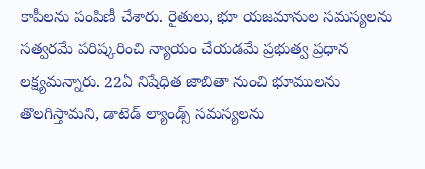కాపీలను పంపిణీ చేశారు. రైతులు, భూ యజమానుల సమస్యలను సత్వరమే పరిష్కరించి న్యాయం చేయడమే ప్రభుత్వ ప్రధాన లక్ష్యమన్నారు. 22ఏ నిషేధిత జాబితా నుంచి భూములను తొలగిస్తామని, డాటెడ్‌ ల్యాండ్స్‌ సమస్యలను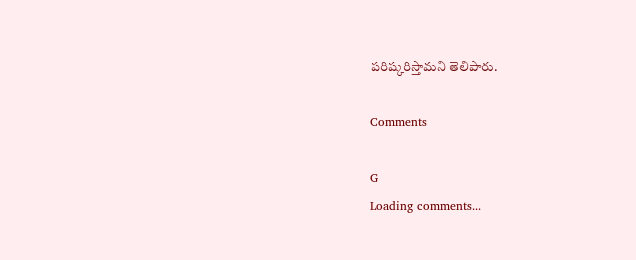పరిష్కరిస్తామని తెలిపారు.

Comments

G
Loading comments...